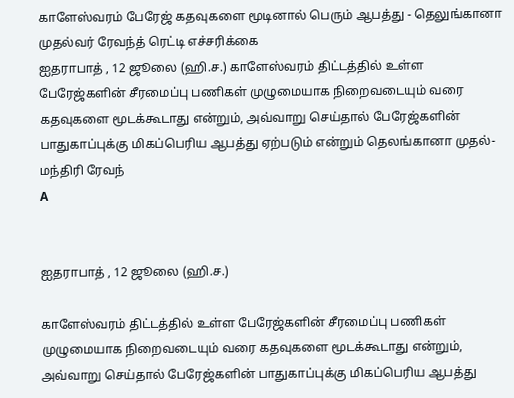காளேஸ்வரம் பேரேஜ் கதவுகளை மூடினால் பெரும் ஆபத்து - தெலுங்கானா முதல்வர் ரேவந்த் ரெட்டி எச்சரிக்கை
ஐதராபாத் , 12 ஜூலை (ஹி.ச.) காளேஸ்வரம் திட்டத்தில் உள்ள பேரேஜ்களின் சீரமைப்பு பணிகள் முழுமையாக நிறைவடையும் வரை கதவுகளை மூடக்கூடாது என்றும், அவ்வாறு செய்தால் பேரேஜ்களின் பாதுகாப்புக்கு மிகப்பெரிய ஆபத்து ஏற்படும் என்றும் தெலங்கானா முதல்-மந்திரி ரேவந்
A


ஐதராபாத் , 12 ஜூலை (ஹி.ச.)

காளேஸ்வரம் திட்டத்தில் உள்ள பேரேஜ்களின் சீரமைப்பு பணிகள் முழுமையாக நிறைவடையும் வரை கதவுகளை மூடக்கூடாது என்றும், அவ்வாறு செய்தால் பேரேஜ்களின் பாதுகாப்புக்கு மிகப்பெரிய ஆபத்து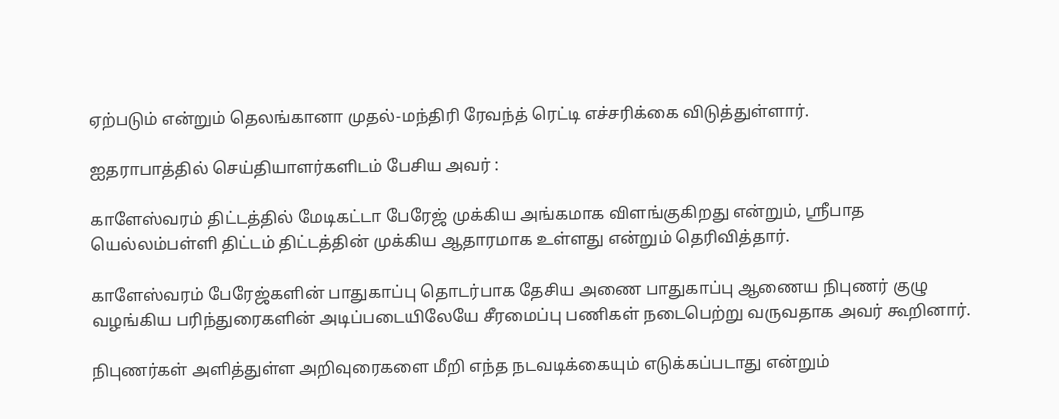ஏற்படும் என்றும் தெலங்கானா முதல்-மந்திரி ரேவந்த் ரெட்டி எச்சரிக்கை விடுத்துள்ளார்.

ஐதராபாத்தில் செய்தியாளர்களிடம் பேசிய அவர் :

காளேஸ்வரம் திட்டத்தில் மேடிகட்டா பேரேஜ் முக்கிய அங்கமாக விளங்குகிறது என்றும், ஸ்ரீபாத யெல்லம்பள்ளி திட்டம் திட்டத்தின் முக்கிய ஆதாரமாக உள்ளது என்றும் தெரிவித்தார்.

காளேஸ்வரம் பேரேஜ்களின் பாதுகாப்பு தொடர்பாக தேசிய அணை பாதுகாப்பு ஆணைய நிபுணர் குழு வழங்கிய பரிந்துரைகளின் அடிப்படையிலேயே சீரமைப்பு பணிகள் நடைபெற்று வருவதாக அவர் கூறினார்.

நிபுணர்கள் அளித்துள்ள அறிவுரைகளை மீறி எந்த நடவடிக்கையும் எடுக்கப்படாது என்றும்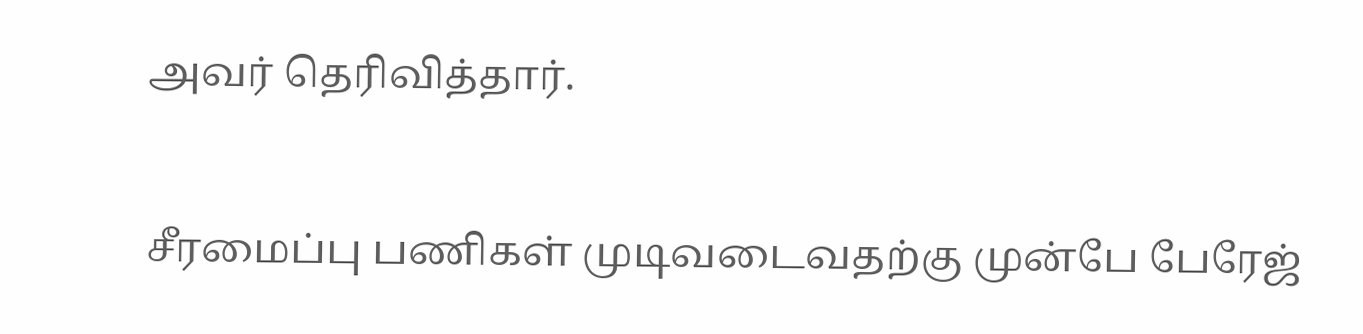அவர் தெரிவித்தார்.

சீரமைப்பு பணிகள் முடிவடைவதற்கு முன்பே பேரேஜ்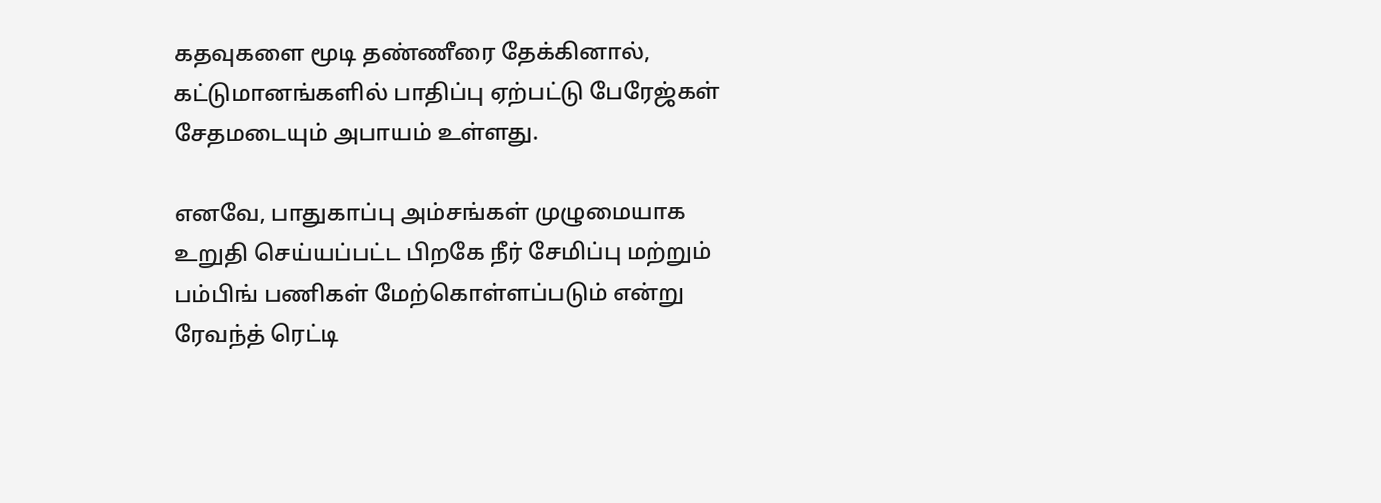கதவுகளை மூடி தண்ணீரை தேக்கினால், கட்டுமானங்களில் பாதிப்பு ஏற்பட்டு பேரேஜ்கள் சேதமடையும் அபாயம் உள்ளது.

எனவே, பாதுகாப்பு அம்சங்கள் முழுமையாக உறுதி செய்யப்பட்ட பிறகே நீர் சேமிப்பு மற்றும் பம்பிங் பணிகள் மேற்கொள்ளப்படும் என்று ரேவந்த் ரெட்டி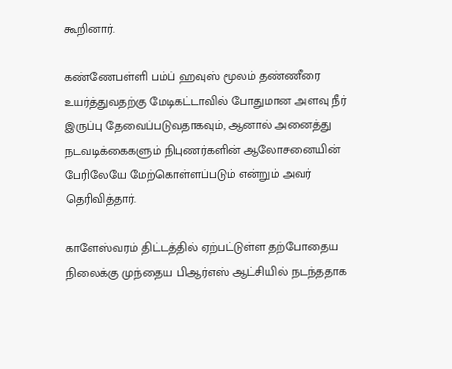கூறினார்.

கண்ணேபள்ளி பம்ப் ஹவுஸ் மூலம் தண்ணீரை உயர்த்துவதற்கு மேடிகட்டாவில் போதுமான அளவு நீர் இருப்பு தேவைப்படுவதாகவும், ஆனால் அனைத்து நடவடிக்கைகளும் நிபுணர்களின் ஆலோசனையின் பேரிலேயே மேற்கொள்ளப்படும் என்றும் அவர் தெரிவித்தார்.

காளேஸ்வரம் திட்டத்தில் ஏற்பட்டுள்ள தற்போதைய நிலைக்கு முந்தைய பிஆர்எஸ் ஆட்சியில் நடந்ததாக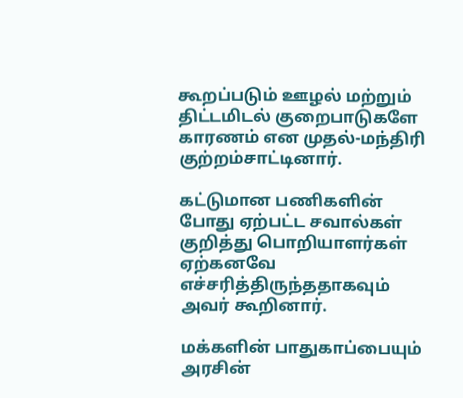கூறப்படும் ஊழல் மற்றும் திட்டமிடல் குறைபாடுகளே காரணம் என முதல்-மந்திரி குற்றம்சாட்டினார்.

கட்டுமான பணிகளின் போது ஏற்பட்ட சவால்கள் குறித்து பொறியாளர்கள் ஏற்கனவே எச்சரித்திருந்ததாகவும் அவர் கூறினார்.

மக்களின் பாதுகாப்பையும் அரசின்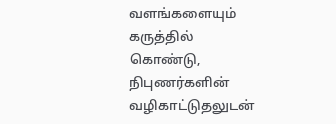வளங்களையும் கருத்தில் கொண்டு, நிபுணர்களின் வழிகாட்டுதலுடன்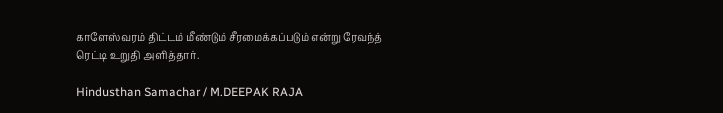காளேஸ்வரம் திட்டம் மீண்டும் சீரமைக்கப்படும் என்று ரேவந்த் ரெட்டி உறுதி அளித்தார்.

Hindusthan Samachar / M.DEEPAK RAJA